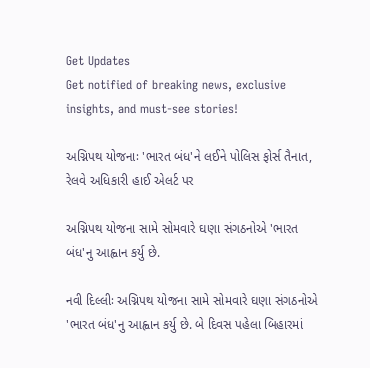Get Updates
Get notified of breaking news, exclusive insights, and must-see stories!

અગ્નિપથ યોજનાઃ 'ભારત બંધ'ને લઈને પોલિસ ફોર્સ તૈનાત, રેલવે અધિકારી હાઈ એલર્ટ પર

અગ્નિપથ યોજના સામે સોમવારે ઘણા સંગઠનોએ 'ભારત બંધ'નુ આહ્વાન કર્યુ છે.

નવી દિલ્લીઃ અગ્નિપથ યોજના સામે સોમવારે ઘણા સંગઠનોએ 'ભારત બંધ'નુ આહ્વાન કર્યુ છે. બે દિવસ પહેલા બિહારમાં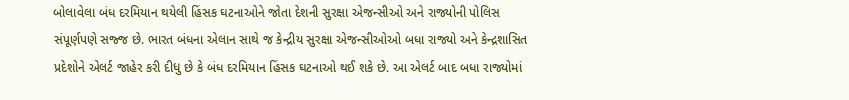બોલાવેલા બંધ દરમિયાન થયેલી હિંસક ઘટનાઓને જોતા દેશની સુરક્ષા એજન્સીઓ અને રાજ્યોની પોલિસ સંપૂર્ણપણે સજ્જ છે. ભારત બંધના એલાન સાથે જ કેન્દ્રીય સુરક્ષા એજન્સીઓઓ બધા રાજ્યો અને કેન્દ્રશાસિત પ્રદેશોને એલર્ટ જાહેર કરી દીધુ છે કે બંધ દરમિયાન હિંસક ઘટનાઓ થઈ શકે છે. આ એલર્ટ બાદ બધા રાજ્યોમાં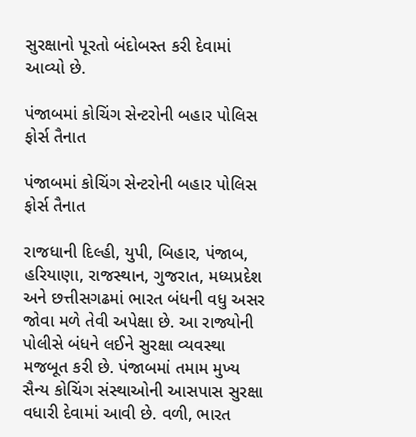સુરક્ષાનો પૂરતો બંદોબસ્ત કરી દેવામાં આવ્યો છે.

પંજાબમાં કોચિંગ સેન્ટરોની બહાર પોલિસ ફોર્સ તૈનાત

પંજાબમાં કોચિંગ સેન્ટરોની બહાર પોલિસ ફોર્સ તૈનાત

રાજધાની દિલ્હી, યુપી, બિહાર, પંજાબ, હરિયાણા, રાજસ્થાન, ગુજરાત, મધ્યપ્રદેશ અને છત્તીસગઢમાં ભારત બંધની વધુ અસર જોવા મળે તેવી અપેક્ષા છે. આ રાજ્યોની પોલીસે બંધને લઈને સુરક્ષા વ્યવસ્થા મજબૂત કરી છે. પંજાબમાં તમામ મુખ્ય સૈન્ય કોચિંગ સંસ્થાઓની આસપાસ સુરક્ષા વધારી દેવામાં આવી છે. વળી, ભારત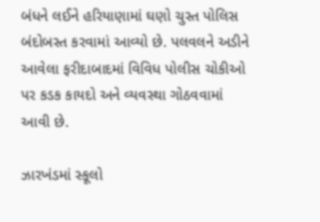બંધને લઈને હરિયાણામાં ઘણો ચુસ્ત પોલિસ બંદોબસ્ત કરવામાં આવ્યો છે. પલવલને અડીને આવેલા ફરીદાબાદમાં વિવિધ પોલીસ ચોકીઓ પર કડક કાયદો અને વ્યવસ્થા ગોઠવવામાં આવી છે.

ઝારખંડમાં સ્કૂલો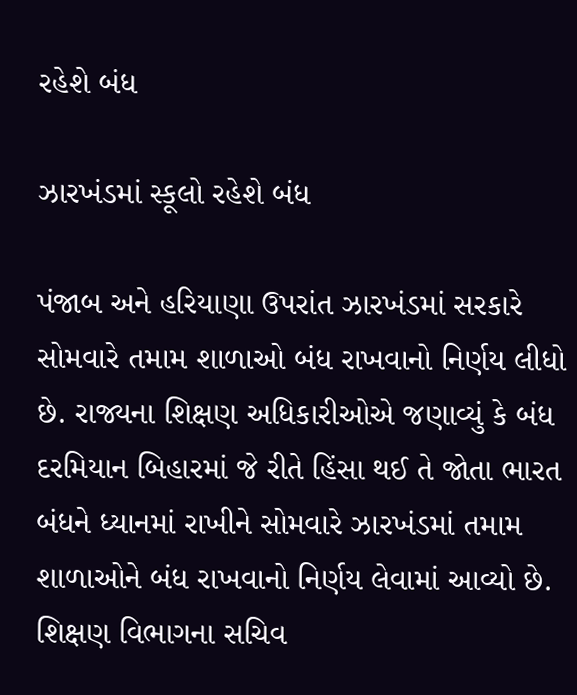રહેશે બંધ

ઝારખંડમાં સ્કૂલો રહેશે બંધ

પંજાબ અને હરિયાણા ઉપરાંત ઝારખંડમાં સરકારે સોમવારે તમામ શાળાઓ બંધ રાખવાનો નિર્ણય લીધો છે. રાજ્યના શિક્ષણ અધિકારીઓએ જણાવ્યું કે બંધ દરમિયાન બિહારમાં જે રીતે હિંસા થઈ તે જોતા ભારત બંધને ધ્યાનમાં રાખીને સોમવારે ઝારખંડમાં તમામ શાળાઓને બંધ રાખવાનો નિર્ણય લેવામાં આવ્યો છે. શિક્ષણ વિભાગના સચિવ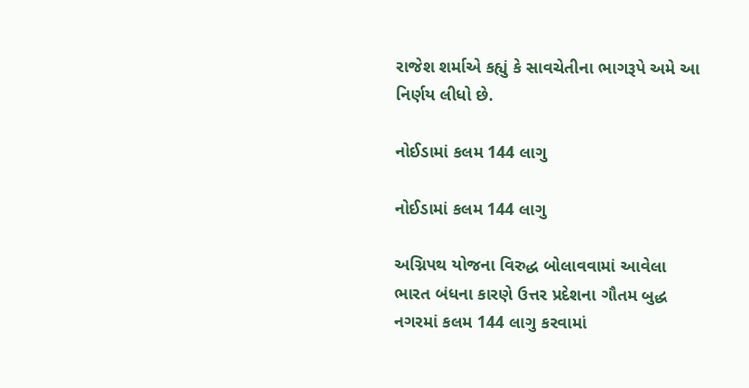રાજેશ શર્માએ કહ્યું કે સાવચેતીના ભાગરૂપે અમે આ નિર્ણય લીધો છે.

નોઈડામાં કલમ 144 લાગુ

નોઈડામાં કલમ 144 લાગુ

અગ્નિપથ યોજના વિરુદ્ધ બોલાવવામાં આવેલા ભારત બંધના કારણે ઉત્તર પ્રદેશના ગૌતમ બુદ્ધ નગરમાં કલમ 144 લાગુ કરવામાં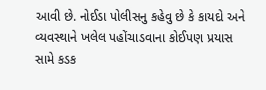આવી છે. નોઈડા પોલીસનુ કહેવુ છે કે કાયદો અને વ્યવસ્થાને ખલેલ પહોંચાડવાના કોઈપણ પ્રયાસ સામે કડક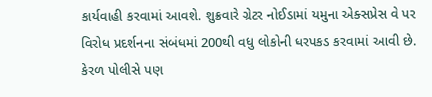કાર્યવાહી કરવામાં આવશે. શુક્રવારે ગ્રેટર નોઈડામાં યમુના એક્સપ્રેસ વે પર વિરોધ પ્રદર્શનના સંબંધમાં 200થી વધુ લોકોની ધરપકડ કરવામાં આવી છે. કેરળ પોલીસે પણ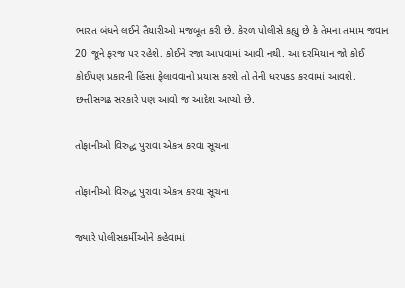ભારત બંધને લઈને તૈયારીઓ મજબૂત કરી છે. કેરળ પોલીસે કહ્યુ છે કે તેમના તમામ જવાન 20 જૂને ફરજ પર રહેશે. કોઈને રજા આપવામાં આવી નથી. આ દરમિયાન જો કોઈ કોઈપણ પ્રકારની હિંસા ફેલાવવાનો પ્રયાસ કરશે તો તેની ધરપકડ કરવામાં આવશે. છત્તીસગઢ સરકારે પણ આવો જ આદેશ આપ્યો છે.

તોફાનીઓ વિરુદ્ધ પુરાવા એકત્ર કરવા સૂચના

તોફાનીઓ વિરુદ્ધ પુરાવા એકત્ર કરવા સૂચના

જ્યારે પોલીસકર્મીઓને કહેવામાં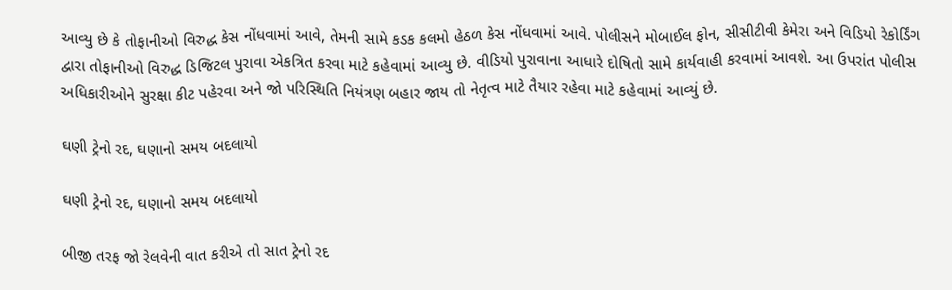આવ્યુ છે કે તોફાનીઓ વિરુદ્ધ કેસ નોંધવામાં આવે, તેમની સામે કડક કલમો હેઠળ કેસ નોંધવામાં આવે. પોલીસને મોબાઈલ ફોન, સીસીટીવી કેમેરા અને વિડિયો રેકોર્ડિંગ દ્વારા તોફાનીઓ વિરુદ્ધ ડિજિટલ પુરાવા એકત્રિત કરવા માટે કહેવામાં આવ્યુ છે. વીડિયો પુરાવાના આધારે દોષિતો સામે કાર્યવાહી કરવામાં આવશે. આ ઉપરાંત પોલીસ અધિકારીઓને સુરક્ષા કીટ પહેરવા અને જો પરિસ્થિતિ નિયંત્રણ બહાર જાય તો નેતૃત્વ માટે તૈયાર રહેવા માટે કહેવામાં આવ્યું છે.

ઘણી ટ્રેનો રદ, ઘણાનો સમય બદલાયો

ઘણી ટ્રેનો રદ, ઘણાનો સમય બદલાયો

બીજી તરફ જો રેલવેની વાત કરીએ તો સાત ટ્રેનો રદ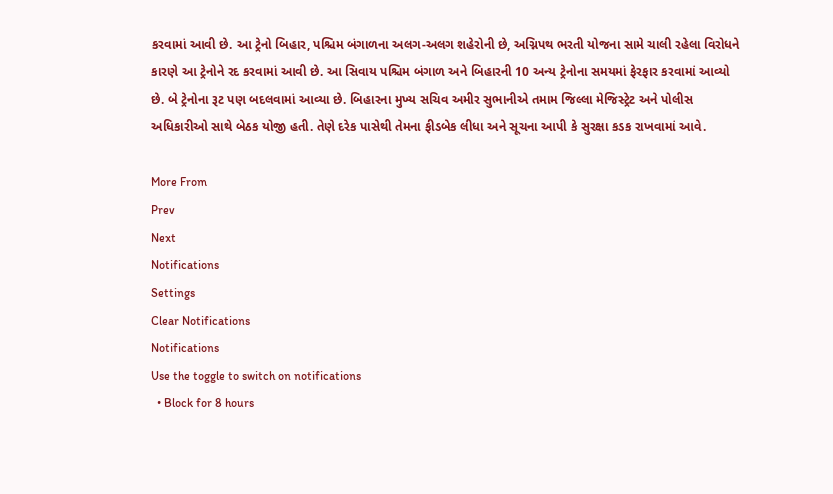કરવામાં આવી છે. આ ટ્રેનો બિહાર, પશ્ચિમ બંગાળના અલગ-અલગ શહેરોની છે, અગ્નિપથ ભરતી યોજના સામે ચાલી રહેલા વિરોધને કારણે આ ટ્રેનોને રદ કરવામાં આવી છે. આ સિવાય પશ્ચિમ બંગાળ અને બિહારની 10 અન્ય ટ્રેનોના સમયમાં ફેરફાર કરવામાં આવ્યો છે. બે ટ્રેનોના રૂટ પણ બદલવામાં આવ્યા છે. બિહારના મુખ્ય સચિવ અમીર સુભાનીએ તમામ જિલ્લા મેજિસ્ટ્રેટ અને પોલીસ અધિકારીઓ સાથે બેઠક યોજી હતી. તેણે દરેક પાસેથી તેમના ફીડબેક લીધા અને સૂચના આપી કે સુરક્ષા કડક રાખવામાં આવે.

More From
Prev
Next
Notifications
Settings
Clear Notifications
Notifications
Use the toggle to switch on notifications
  • Block for 8 hours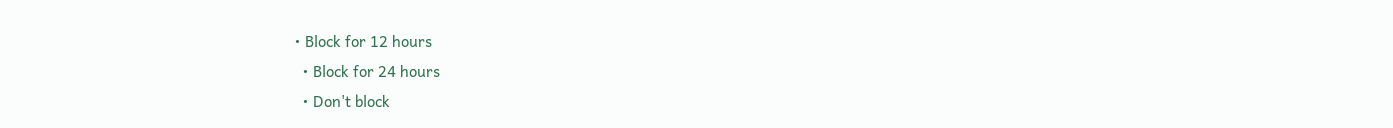• Block for 12 hours
  • Block for 24 hours
  • Don't block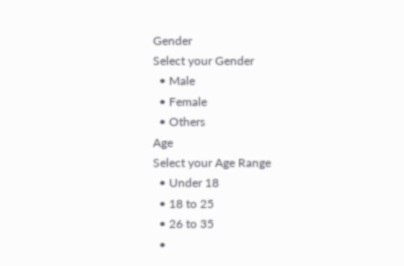Gender
Select your Gender
  • Male
  • Female
  • Others
Age
Select your Age Range
  • Under 18
  • 18 to 25
  • 26 to 35
  •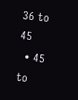36 to 45
  • 45 to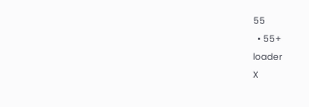55
  • 55+
loader
X